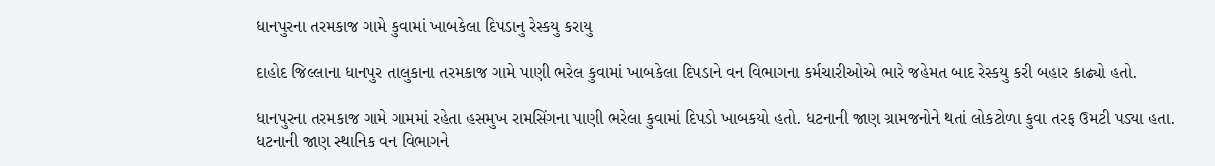ધાનપુરના તરમકાજ ગામે કુવામાં ખાબકેલા દિપડાનુ રેસ્કયુ કરાયુ

દાહોદ જિલ્લાના ધાનપુર તાલુકાના તરમકાજ ગામે પાણી ભરેલ કુવામાં ખાબકેલા દિપડાને વન વિભાગના કર્મચારીઓએ ભારે જહેમત બાદ રેસ્કયુ કરી બહાર કાઢ્યો હતો.

ધાનપુરના તરમકાજ ગામે ગામમાં રહેતા હસમુખ રામસિંગના પાણી ભરેલા કુવામાં દિપડો ખાબકયો હતો. ધટનાની જાણ ગ્રામજનોને થતાં લોકટોળા કુવા તરફ ઉમટી પડ્યા હતા. ધટનાની જાણ સ્થાનિક વન વિભાગને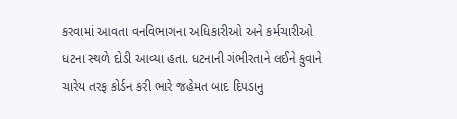કરવામાં આવતા વનવિભાગના અધિકારીઓ અને કર્મચારીઓ ધટના સ્થળે દોડી આવ્યા હતા. ધટનાની ગંભીરતાને લઈને કુવાને ચારેય તરફ કોર્ડન કરી ભારે જહેમત બાદ દિપડાનુ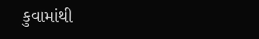કુવામાંથી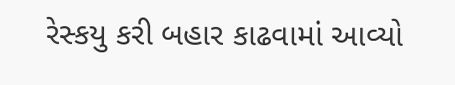રેસ્કયુ કરી બહાર કાઢવામાં આવ્યો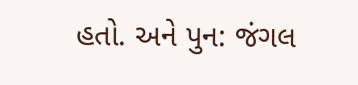હતો. અને પુન: જંગલ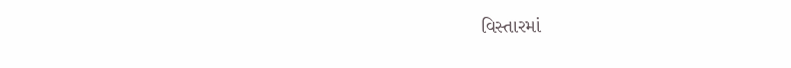વિસ્તારમાં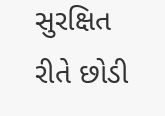સુરક્ષિત રીતે છોડી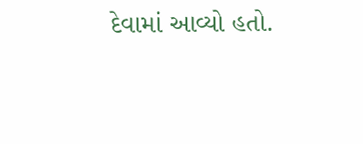દેવામાં આવ્યો હતો.